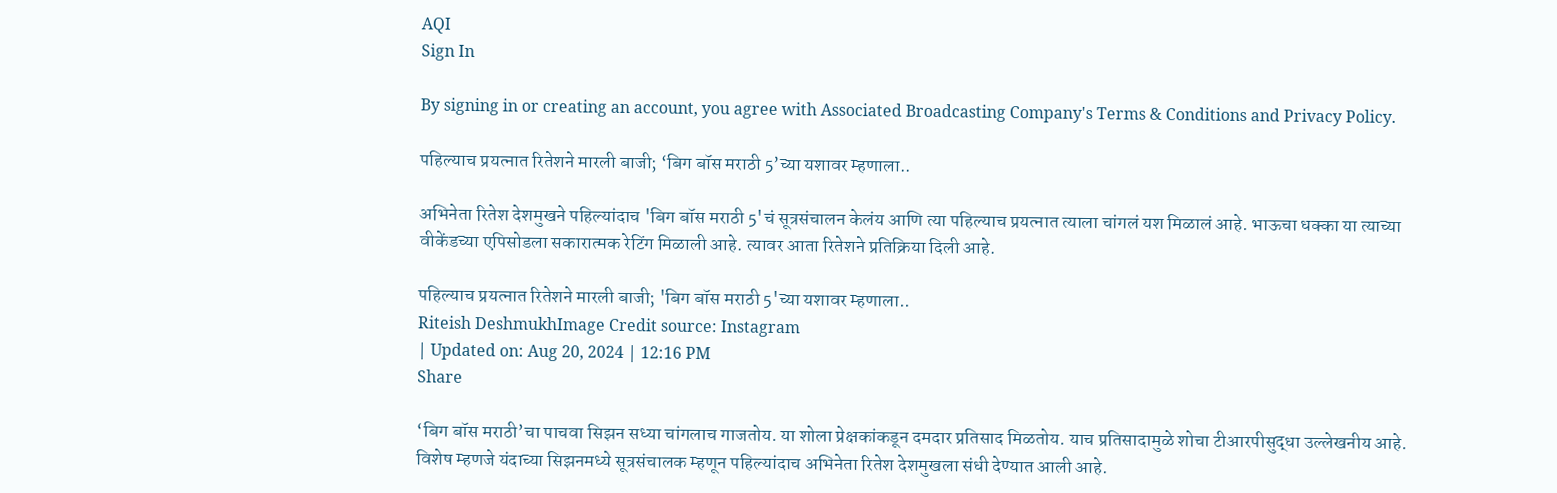AQI
Sign In

By signing in or creating an account, you agree with Associated Broadcasting Company's Terms & Conditions and Privacy Policy.

पहिल्याच प्रयत्नात रितेशने मारली बाजी; ‘बिग बॉस मराठी 5’च्या यशावर म्हणाला..

अभिनेता रितेश देशमुखने पहिल्यांदाच 'बिग बॉस मराठी 5'चं सूत्रसंचालन केलंय आणि त्या पहिल्याच प्रयत्नात त्याला चांगलं यश मिळालं आहे. भाऊचा धक्का या त्याच्या वीकेंडच्या एपिसोडला सकारात्मक रेटिंग मिळाली आहे. त्यावर आता रितेशने प्रतिक्रिया दिली आहे.

पहिल्याच प्रयत्नात रितेशने मारली बाजी; 'बिग बॉस मराठी 5'च्या यशावर म्हणाला..
Riteish DeshmukhImage Credit source: Instagram
| Updated on: Aug 20, 2024 | 12:16 PM
Share

‘बिग बॉस मराठी’चा पाचवा सिझन सध्या चांगलाच गाजतोय. या शोला प्रेक्षकांकडून दमदार प्रतिसाद मिळतोय. याच प्रतिसादामुळे शोचा टीआरपीसुद्धा उल्लेखनीय आहे. विशेष म्हणजे यंदाच्या सिझनमध्ये सूत्रसंचालक म्हणून पहिल्यांदाच अभिनेता रितेश देशमुखला संधी देण्यात आली आहे.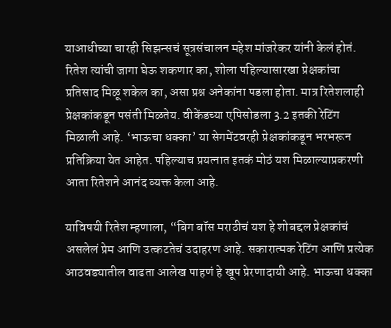याआधीच्या चारही सिझन्सचं सूत्रसंचालन महेश मांजरेकर यांनी केलं होतं. रितेश त्यांची जागा घेऊ शकणार का, शोला पहिल्यासारखा प्रेक्षकांचा प्रतिसाद मिळू शकेल का, असा प्रश्न अनेकांना पडला होता. मात्र रितेशलाही प्रेक्षकांकडून पसंती मिळतेय. वीकेंडच्या एपिसोडला 3.2 इतकी रेटिंग मिळाली आहे. ‘भाऊचा धक्का’ या सेगमेंटवरही प्रेक्षकांकडून भरभरून प्रतिक्रिया येत आहेत. पहिल्याच प्रयत्नात इतकं मोठं यश मिळाल्याप्रकरणी आता रितेशने आनंद व्यक्त केला आहे.

याविषयी रितेश म्हणाला, “बिग बॉस मराठीचं यश हे शोबद्दल प्रेक्षकांचं असलेलं प्रेम आणि उत्कटतेचं उदाहरण आहे. सकारात्मक रेटिंग आणि प्रत्येक आठवड्यातील वाढता आलेख पाहणं हे खूप प्रेरणादायी आहे. भाऊचा धक्का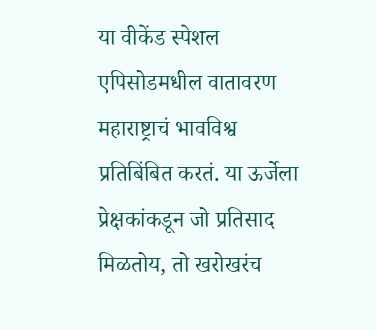या वीकेंड स्पेशल एपिसोडमधील वातावरण महाराष्ट्राचं भावविश्व प्रतिबिंबित करतं. या ऊर्जेला प्रेक्षकांकडून जो प्रतिसाद मिळतोय, तो खरोखरंच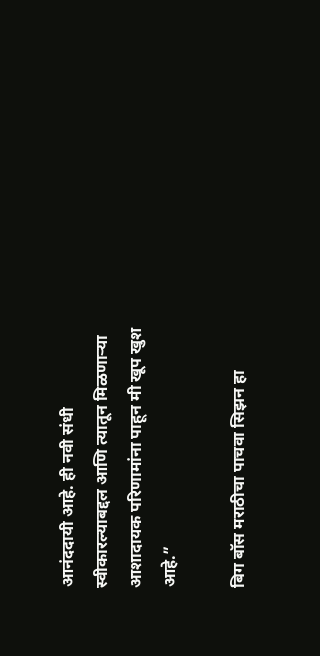आनंददायी आहे. ही नवी संधी स्वीकारल्याबद्दल आणि त्यातून मिळणाऱ्या आशादायक परिणामांना पाहून मी खूप खुश आहे.”

बिग बॉस मराठीचा पाचवा सिझन हा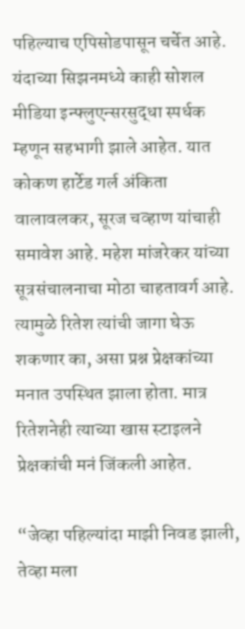पहिल्याच एपिसोडपासून चर्चेत आहे. यंदाच्या सिझनमध्ये काही सोशल मीडिया इन्फ्लुएन्सरसुद्धा स्पर्धक म्हणून सहभागी झाले आहेत. यात कोकण हार्टेड गर्ल अंकिता वालावलकर, सूरज चव्हाण यांचाही समावेश आहे. महेश मांजरेकर यांच्या सूत्रसंचालनाचा मोठा चाहतावर्ग आहे. त्यामुळे रितेश त्यांची जागा घेऊ शकणार का, असा प्रश्न प्रेक्षकांच्या मनात उपस्थित झाला होता. मात्र रितेशनेही त्याच्या खास स्टाइलने प्रेक्षकांची मनं जिंकली आहेत.

“जेव्हा पहिल्यांदा माझी निवड झाली, तेव्हा मला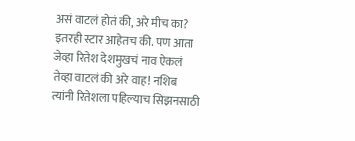असं वाटलं होतं की, अरे मीच का? इतरही स्टार आहेतच की. पण आता जेव्हा रितेश देशमुखचं नाव ऐकलं तेव्हा वाटलं की अरे वाह! नशिब त्यांनी रितेशला पहिल्याच सिझनसाठी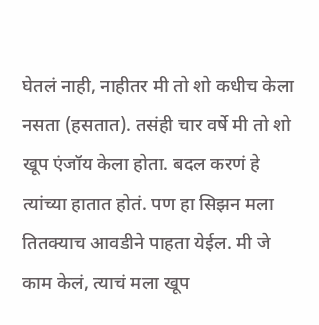घेतलं नाही, नाहीतर मी तो शो कधीच केला नसता (हसतात). तसंही चार वर्षे मी तो शो खूप एंजॉय केला होता. बदल करणं हे त्यांच्या हातात होतं. पण हा सिझन मला तितक्याच आवडीने पाहता येईल. मी जे काम केलं, त्याचं मला खूप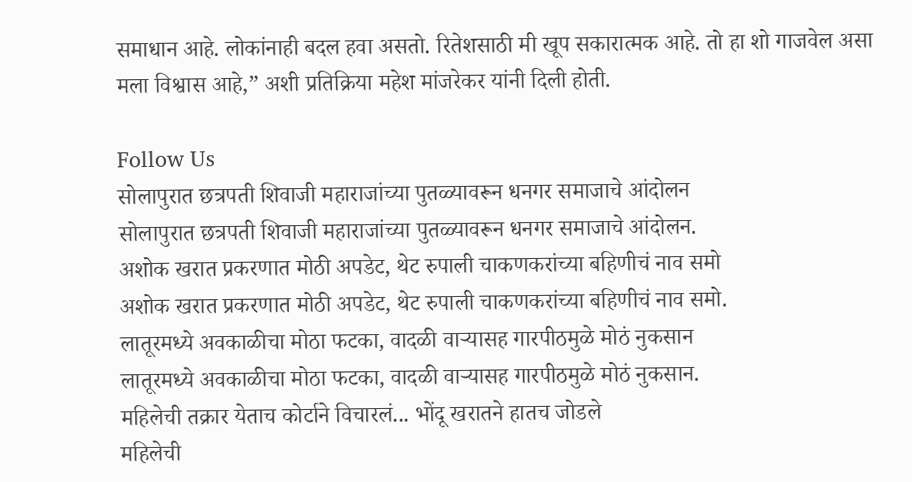समाधान आहे. लोकांनाही बदल हवा असतो. रितेशसाठी मी खूप सकारात्मक आहे. तो हा शो गाजवेल असा मला विश्वास आहे,” अशी प्रतिक्रिया महेश मांजरेकर यांनी दिली होती.

Follow Us
सोलापुरात छत्रपती शिवाजी महाराजांच्या पुतळ्यावरून धनगर समाजाचे आंदोलन
सोलापुरात छत्रपती शिवाजी महाराजांच्या पुतळ्यावरून धनगर समाजाचे आंदोलन.
अशोक खरात प्रकरणात मोठी अपडेट, थेट रुपाली चाकणकरांच्या बहिणीचं नाव समो
अशोक खरात प्रकरणात मोठी अपडेट, थेट रुपाली चाकणकरांच्या बहिणीचं नाव समो.
लातूरमध्ये अवकाळीचा मोठा फटका, वादळी वाऱ्यासह गारपीठमुळे मोठं नुकसान
लातूरमध्ये अवकाळीचा मोठा फटका, वादळी वाऱ्यासह गारपीठमुळे मोठं नुकसान.
महिलेची तक्रार येताच कोर्टाने विचारलं... भोंदू खरातने हातच जोडले
महिलेची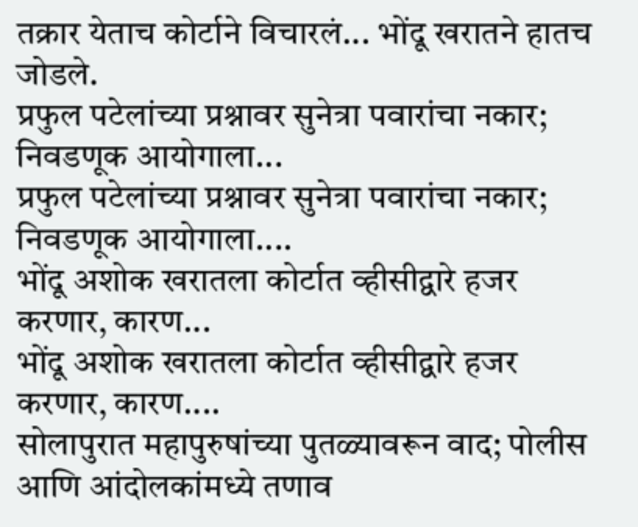तक्रार येताच कोर्टाने विचारलं... भोंदू खरातने हातच जोडले.
प्रफुल पटेलांच्या प्रश्नावर सुनेत्रा पवारांचा नकार; निवडणूक आयोगाला...
प्रफुल पटेलांच्या प्रश्नावर सुनेत्रा पवारांचा नकार; निवडणूक आयोगाला....
भोंदू अशोक खरातला कोर्टात व्हीसीद्वारे हजर करणार, कारण...
भोंदू अशोक खरातला कोर्टात व्हीसीद्वारे हजर करणार, कारण....
सोलापुरात महापुरुषांच्या पुतळ्यावरून वाद; पोलीस आणि आंदोलकांमध्ये तणाव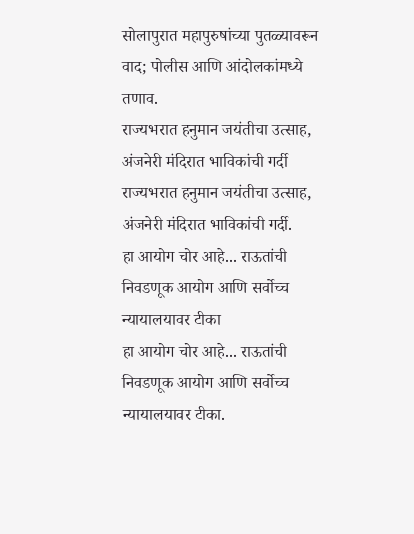सोलापुरात महापुरुषांच्या पुतळ्यावरून वाद; पोलीस आणि आंदोलकांमध्ये तणाव.
राज्यभरात हनुमान जयंतीचा उत्साह, अंजनेरी मंदिरात भाविकांची गर्दी
राज्यभरात हनुमान जयंतीचा उत्साह, अंजनेरी मंदिरात भाविकांची गर्दी.
हा आयोग चोर आहे... राऊतांची निवडणूक आयोग आणि सर्वोच्च न्यायालयावर टीका
हा आयोग चोर आहे... राऊतांची निवडणूक आयोग आणि सर्वोच्च न्यायालयावर टीका.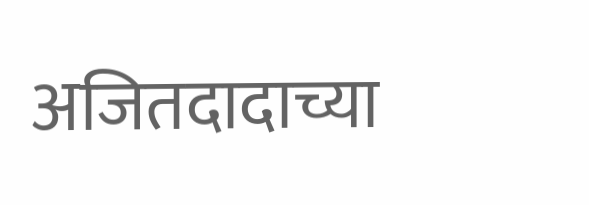अजितदादाच्या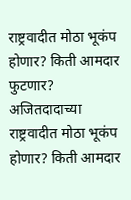राष्ट्रवादीत मोठा भूकंप होणार? किती आमदार फुटणार?
अजितदादाच्या राष्ट्रवादीत मोठा भूकंप होणार? किती आमदार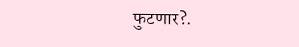फुटणार?.